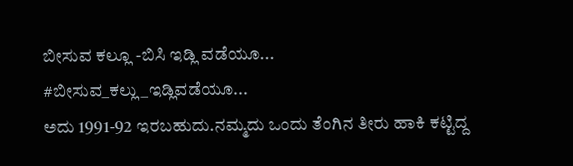ಬೀಸುವ ಕಲ್ಲೂ -ಬಿಸಿ ಇಡ್ಲಿ ವಡೆಯೂ...
#ಬೀಸುವ_ಕಲ್ಲು_ಇಡ್ಲಿವಡೆಯೂ...
ಅದು 1991-92 ಇರಬಹುದು.ನಮ್ಮದು ಒಂದು ತೆಂಗಿನ ತೀರು ಹಾಕಿ ಕಟ್ಟಿದ್ದ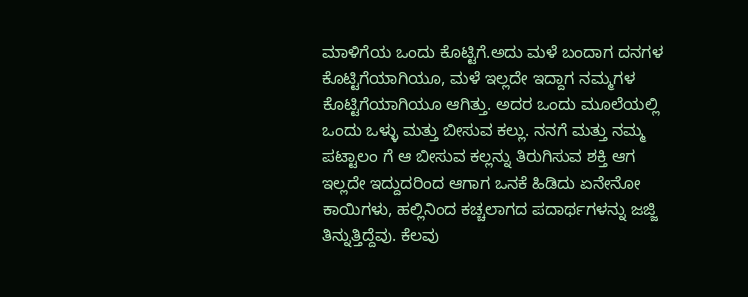ಮಾಳಿಗೆಯ ಒಂದು ಕೊಟ್ಟಿಗೆ.ಅದು ಮಳೆ ಬಂದಾಗ ದನಗಳ ಕೊಟ್ಟಿಗೆಯಾಗಿಯೂ, ಮಳೆ ಇಲ್ಲದೇ ಇದ್ದಾಗ ನಮ್ಮಗಳ ಕೊಟ್ಟಿಗೆಯಾಗಿಯೂ ಆಗಿತ್ತು. ಅದರ ಒಂದು ಮೂಲೆಯಲ್ಲಿ ಒಂದು ಒಳ್ಳು ಮತ್ತು ಬೀಸುವ ಕಲ್ಲು. ನನಗೆ ಮತ್ತು ನಮ್ಮ ಪಟ್ಟಾಲಂ ಗೆ ಆ ಬೀಸುವ ಕಲ್ಲನ್ನು ತಿರುಗಿಸುವ ಶಕ್ತಿ ಆಗ ಇಲ್ಲದೇ ಇದ್ದುದರಿಂದ ಆಗಾಗ ಒನಕೆ ಹಿಡಿದು ಏನೇನೋ ಕಾಯಿಗಳು, ಹಲ್ಲಿನಿಂದ ಕಚ್ಚಲಾಗದ ಪದಾರ್ಥಗಳನ್ನು ಜಜ್ಜಿ ತಿನ್ನುತ್ತಿದ್ದೆವು. ಕೆಲವು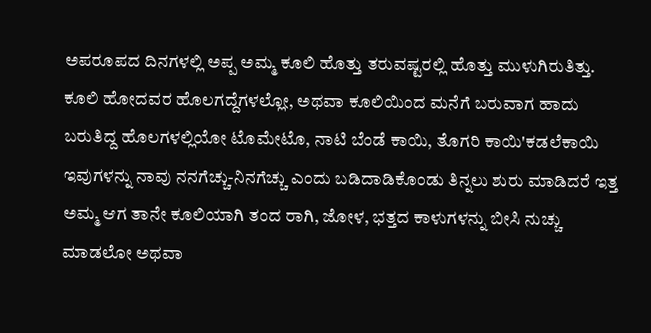ಅಪರೂಪದ ದಿನಗಳಲ್ಲಿ ಅಪ್ಪ ಅಮ್ಮ ಕೂಲಿ ಹೊತ್ತು ತರುವಷ್ಟರಲ್ಲಿ ಹೊತ್ತು ಮುಳುಗಿರುತಿತ್ತು. ಕೂಲಿ ಹೋದವರ ಹೊಲಗದ್ದೆಗಳಲ್ಲೋ, ಅಥವಾ ಕೂಲಿಯಿಂದ ಮನೆಗೆ ಬರುವಾಗ ಹಾದು ಬರುತಿದ್ದ ಹೊಲಗಳಲ್ಲಿಯೋ ಟೊಮೇಟೊ, ನಾಟಿ ಬೆಂಡೆ ಕಾಯಿ, ತೊಗರಿ ಕಾಯಿ'ಕಡಲೆಕಾಯಿ ಇವುಗಳನ್ನು ನಾವು ನನಗೆಚ್ಚು-ನಿನಗೆಚ್ಚು ಎಂದು ಬಡಿದಾಡಿಕೊಂಡು ತಿನ್ನಲು ಶುರು ಮಾಡಿದರೆ ಇತ್ತ ಅಮ್ಮ ಆಗ ತಾನೇ ಕೂಲಿಯಾಗಿ ತಂದ ರಾಗಿ, ಜೋಳ, ಭತ್ತದ ಕಾಳುಗಳನ್ನು ಬೀಸಿ ನುಚ್ಚು ಮಾಡಲೋ ಅಥವಾ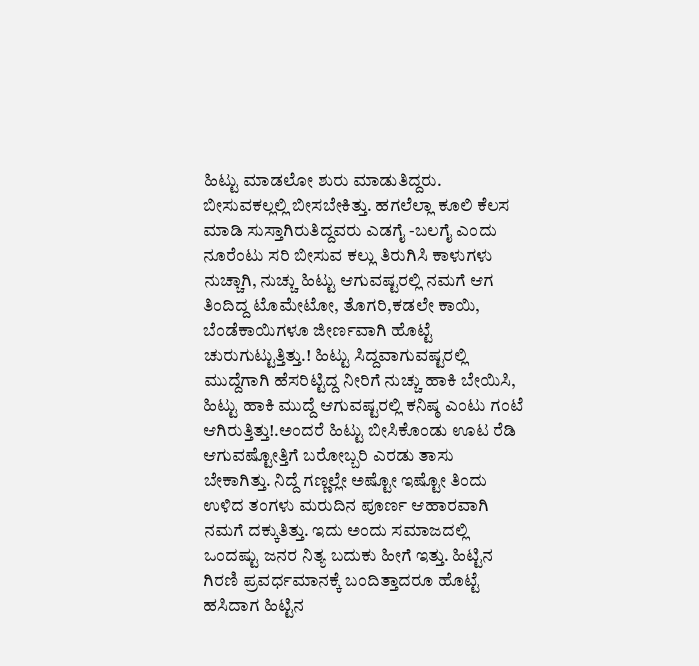ಹಿಟ್ಟು ಮಾಡಲೋ ಶುರು ಮಾಡುತಿದ್ದರು. ಬೀಸುವಕಲ್ಲಲ್ಲಿ ಬೀಸಬೇಕಿತ್ತು. ಹಗಲೆಲ್ಲಾ ಕೂಲಿ ಕೆಲಸ ಮಾಡಿ ಸುಸ್ತಾಗಿರುತಿದ್ದವರು ಎಡಗೈ -ಬಲಗೈ ಎಂದು ನೂರೆಂಟು ಸರಿ ಬೀಸುವ ಕಲ್ಲು ತಿರುಗಿಸಿ ಕಾಳುಗಳು ನುಚ್ಚಾಗಿ, ನುಚ್ಚು ಹಿಟ್ಟು ಆಗುವಷ್ಟರಲ್ಲಿ ನಮಗೆ ಆಗ ತಿಂದಿದ್ದ ಟೊಮೇಟೋ, ತೊಗರಿ,ಕಡಲೇ ಕಾಯಿ, ಬೆಂಡೆಕಾಯಿಗಳೂ ಜೀರ್ಣವಾಗಿ ಹೊಟ್ಟೆ ಚುರುಗುಟ್ಟುತ್ತಿತ್ತು.! ಹಿಟ್ಟು ಸಿದ್ದವಾಗುವಷ್ಟರಲ್ಲಿ ಮುದ್ದೆಗಾಗಿ ಹೆಸರಿಟ್ಟಿದ್ದ ನೀರಿಗೆ ನುಚ್ಚು ಹಾಕಿ ಬೇಯಿಸಿ, ಹಿಟ್ಟು ಹಾಕಿ ಮುದ್ದೆ ಆಗುವಷ್ಟರಲ್ಲಿ ಕನಿಷ್ಠ ಎಂಟು ಗಂಟೆ ಆಗಿರುತ್ತಿತ್ತು!.ಅಂದರೆ ಹಿಟ್ಟು ಬೀಸಿಕೊಂಡು ಊಟ ರೆಡಿ ಆಗುವಷ್ಟೋತ್ತಿಗೆ ಬರೋಬ್ಬರಿ ಎರಡು ತಾಸು ಬೇಕಾಗಿತ್ತು. ನಿದ್ದೆ ಗಣ್ಣಲ್ಲೇ ಅಷ್ಟೋ ಇಷ್ಟೋ ತಿಂದು ಉಳಿದ ತಂಗಳು ಮರುದಿನ ಪೂರ್ಣ ಆಹಾರವಾಗಿ ನಮಗೆ ದಕ್ಕುತಿತ್ತು. ಇದು ಅಂದು ಸಮಾಜದಲ್ಲಿ ಒಂದಷ್ಟು ಜನರ ನಿತ್ಯ ಬದುಕು ಹೀಗೆ ಇತ್ತು. ಹಿಟ್ಟಿನ ಗಿರಣಿ ಪ್ರವರ್ಧಮಾನಕ್ಕೆ ಬಂದಿತ್ತಾದರೂ ಹೊಟ್ಟೆ ಹಸಿದಾಗ ಹಿಟ್ಟಿನ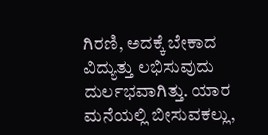ಗಿರಣಿ, ಅದಕ್ಕೆ ಬೇಕಾದ ವಿದ್ಯುತ್ತು ಲಭಿಸುವುದು ದುರ್ಲಭವಾಗಿತ್ತು. ಯಾರ ಮನೆಯಲ್ಲಿ ಬೀಸುವಕಲ್ಲು,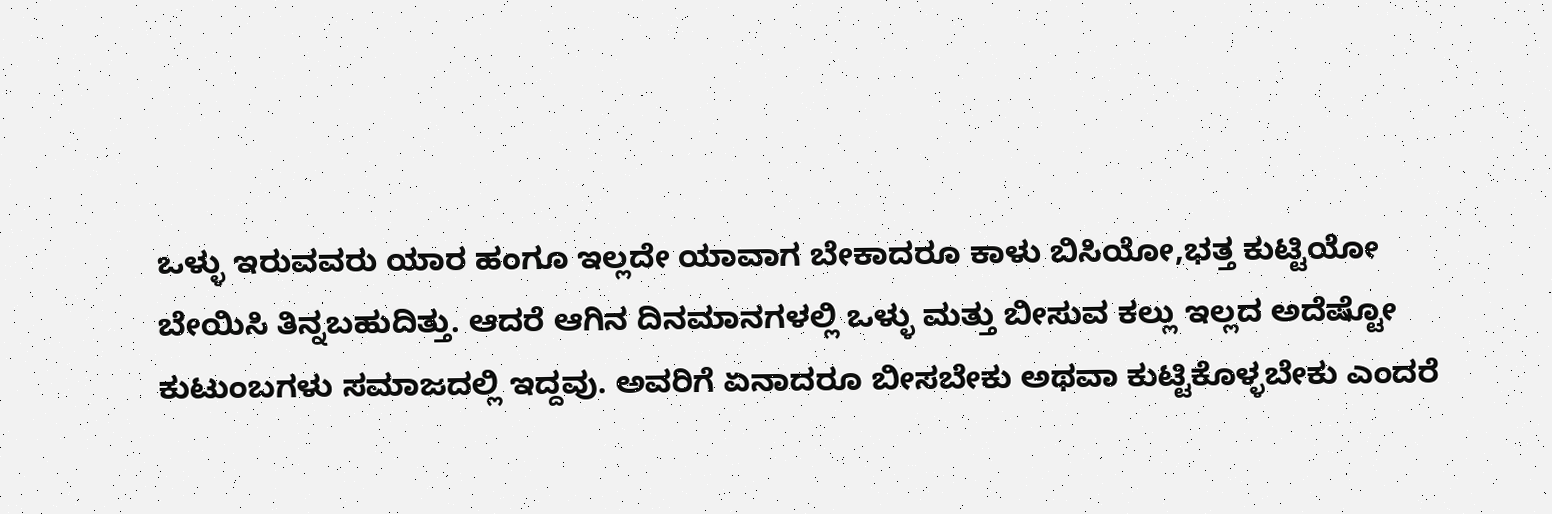ಒಳ್ಳು ಇರುವವರು ಯಾರ ಹಂಗೂ ಇಲ್ಲದೇ ಯಾವಾಗ ಬೇಕಾದರೂ ಕಾಳು ಬಿಸಿಯೋ,ಭತ್ತ ಕುಟ್ಟಿಯೋ ಬೇಯಿಸಿ ತಿನ್ನಬಹುದಿತ್ತು. ಆದರೆ ಆಗಿನ ದಿನಮಾನಗಳಲ್ಲಿ ಒಳ್ಳು ಮತ್ತು ಬೀಸುವ ಕಲ್ಲು ಇಲ್ಲದ ಅದೆಷ್ಟೋ ಕುಟುಂಬಗಳು ಸಮಾಜದಲ್ಲಿ ಇದ್ದವು. ಅವರಿಗೆ ಏನಾದರೂ ಬೀಸಬೇಕು ಅಥವಾ ಕುಟ್ಟಿಕೊಳ್ಳಬೇಕು ಎಂದರೆ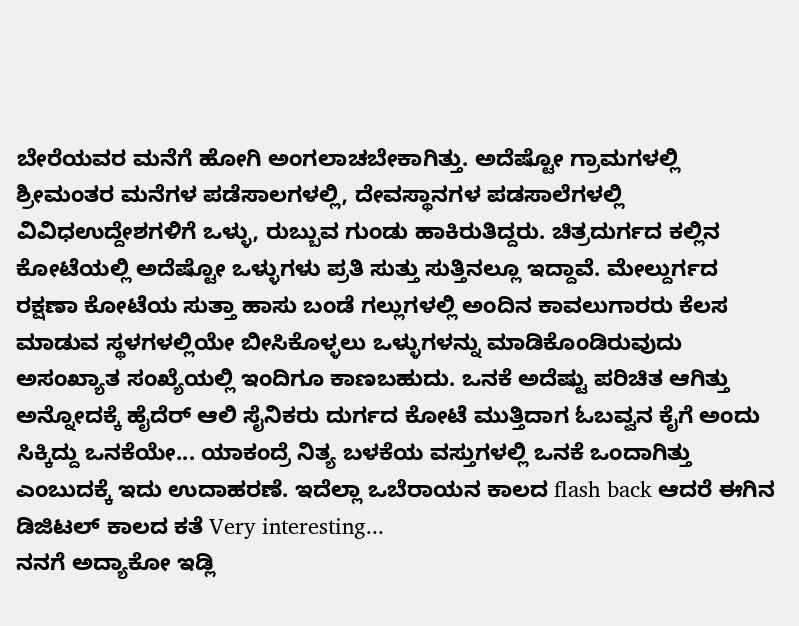ಬೇರೆಯವರ ಮನೆಗೆ ಹೋಗಿ ಅಂಗಲಾಚಬೇಕಾಗಿತ್ತು. ಅದೆಷ್ಟೋ ಗ್ರಾಮಗಳಲ್ಲಿ ಶ್ರೀಮಂತರ ಮನೆಗಳ ಪಡೆಸಾಲಗಳಲ್ಲಿ, ದೇವಸ್ಥಾನಗಳ ಪಡಸಾಲೆಗಳಲ್ಲಿ ವಿವಿಧಉದ್ದೇಶಗಳಿಗೆ ಒಳ್ಳು, ರುಬ್ಬುವ ಗುಂಡು ಹಾಕಿರುತಿದ್ದರು. ಚಿತ್ರದುರ್ಗದ ಕಲ್ಲಿನ ಕೋಟೆಯಲ್ಲಿ ಅದೆಷ್ಟೋ ಒಳ್ಳುಗಳು ಪ್ರತಿ ಸುತ್ತು ಸುತ್ತಿನಲ್ಲೂ ಇದ್ದಾವೆ. ಮೇಲ್ದುರ್ಗದ ರಕ್ಷಣಾ ಕೋಟೆಯ ಸುತ್ತಾ ಹಾಸು ಬಂಡೆ ಗಲ್ಲುಗಳಲ್ಲಿ ಅಂದಿನ ಕಾವಲುಗಾರರು ಕೆಲಸ ಮಾಡುವ ಸ್ಥಳಗಳಲ್ಲಿಯೇ ಬೀಸಿಕೊಳ್ಳಲು ಒಳ್ಳುಗಳನ್ನು ಮಾಡಿಕೊಂಡಿರುವುದು ಅಸಂಖ್ಯಾತ ಸಂಖ್ಯೆಯಲ್ಲಿ ಇಂದಿಗೂ ಕಾಣಬಹುದು. ಒನಕೆ ಅದೆಷ್ಟು ಪರಿಚಿತ ಆಗಿತ್ತು ಅನ್ನೋದಕ್ಕೆ ಹೈದೆರ್ ಆಲಿ ಸೈನಿಕರು ದುರ್ಗದ ಕೋಟೆ ಮುತ್ತಿದಾಗ ಓಬವ್ವನ ಕೈಗೆ ಅಂದು ಸಿಕ್ಕಿದ್ದು ಒನಕೆಯೇ... ಯಾಕಂದ್ರೆ ನಿತ್ಯ ಬಳಕೆಯ ವಸ್ತುಗಳಲ್ಲಿ ಒನಕೆ ಒಂದಾಗಿತ್ತು ಎಂಬುದಕ್ಕೆ ಇದು ಉದಾಹರಣೆ. ಇದೆಲ್ಲಾ ಒಬೆರಾಯನ ಕಾಲದ flash back ಆದರೆ ಈಗಿನ ಡಿಜಿಟಲ್ ಕಾಲದ ಕತೆ Very interesting...
ನನಗೆ ಅದ್ಯಾಕೋ ಇಡ್ಲಿ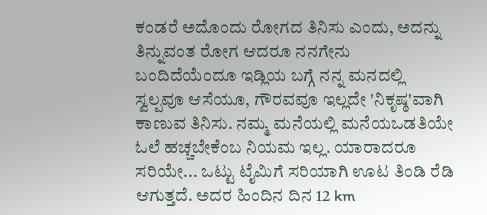ಕಂಡರೆ ಅದೊಂದು ರೋಗದ ತಿನಿಸು ಎಂದು, ಅದನ್ನು ತಿನ್ನುವಂತ ರೋಗ ಆದರೂ ನನಗೇನು ಬಂದಿದೆಯೆಂದೂ ಇಡ್ಲಿಯ ಬಗ್ಗೆ ನನ್ನ ಮನದಲ್ಲಿ ಸ್ವಲ್ಪವೂ ಆಸೆಯೂ, ಗೌರವವೂ ಇಲ್ಲದೇ 'ನಿಕೃಷ್ಠ'ವಾಗಿ ಕಾಣುವ ತಿನಿಸು. ನಮ್ಮ ಮನೆಯಲ್ಲಿ ಮನೆಯಒಡತಿಯೇ ಓಲೆ ಹಚ್ಚಬೇಕೆಂಬ ನಿಯಮ ಇಲ್ಲ. ಯಾರಾದರೂ ಸರಿಯೇ... ಒಟ್ಟು ಟೈಮಿಗೆ ಸರಿಯಾಗಿ ಊಟ ತಿಂಡಿ ರೆಡಿ ಆಗುತ್ತದೆ. ಅದರ ಹಿಂದಿನ ದಿನ 12 km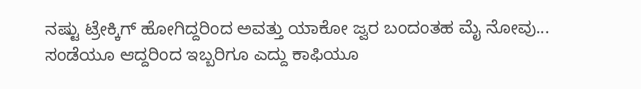ನಷ್ಟು ಟ್ರೇಕ್ಕಿಗ್ ಹೋಗಿದ್ದರಿಂದ ಅವತ್ತು ಯಾಕೋ ಜ್ವರ ಬಂದಂತಹ ಮೈ ನೋವು... ಸಂಡೆಯೂ ಆದ್ದರಿಂದ ಇಬ್ಬರಿಗೂ ಎದ್ದು ಕಾಫಿಯೂ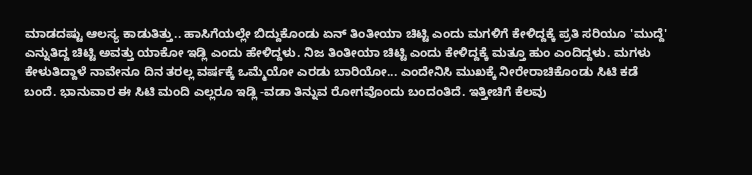ಮಾಡದಷ್ಟು ಆಲಸ್ಯ ಕಾಡುತಿತ್ತು.. ಹಾಸಿಗೆಯಲ್ಲೇ ಬಿದ್ದುಕೊಂಡು ಏನ್ ತಿಂತೀಯಾ ಚಿಟ್ಟಿ ಎಂದು ಮಗಳಿಗೆ ಕೇಳಿದ್ದಕ್ಕೆ ಪ್ರತಿ ಸರಿಯೂ 'ಮುದ್ದೆ' ಎನ್ನುತಿದ್ದ ಚಿಟ್ಟಿ ಅವತ್ತು ಯಾಕೋ ಇಡ್ಲಿ ಎಂದು ಹೇಳಿದ್ದಳು. ನಿಜ ತಿಂತೀಯಾ ಚಿಟ್ಟಿ ಎಂದು ಕೇಳಿದ್ದಕ್ಕೆ ಮತ್ತೂ ಹುಂ ಎಂದಿದ್ದಳು. ಮಗಳು ಕೇಳುತಿದ್ದಾಳೆ ನಾವೇನೂ ದಿನ ತರಲ್ಲ ವರ್ಷಕ್ಕೆ ಒಮ್ಮೆಯೋ ಎರಡು ಬಾರಿಯೋ... ಎಂದೇನಿಸಿ ಮುಖಕ್ಕೆ ನೀರೇರಾಚಿಕೊಂಡು ಸಿಟಿ ಕಡೆ ಬಂದೆ. ಭಾನುವಾರ ಈ ಸಿಟಿ ಮಂದಿ ಎಲ್ಲರೂ ಇಡ್ಲಿ -ವಡಾ ತಿನ್ನುವ ರೋಗವೊಂದು ಬಂದಂತಿದೆ. ಇತ್ತೀಚಿಗೆ ಕೆಲವು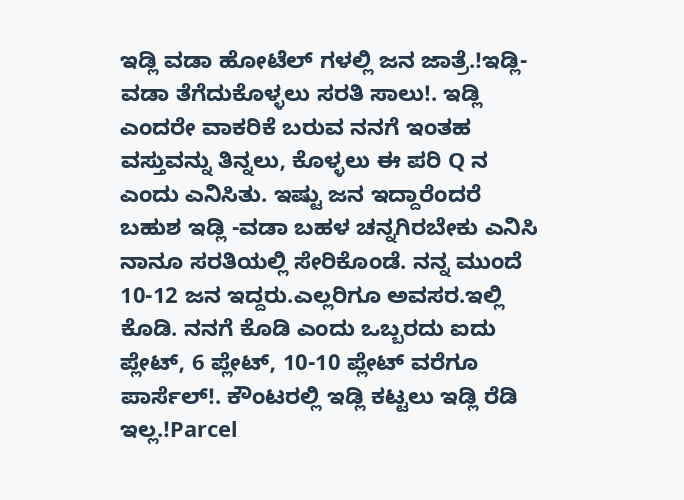ಇಡ್ಲಿ ವಡಾ ಹೋಟೆಲ್ ಗಳಲ್ಲಿ ಜನ ಜಾತ್ರೆ.!ಇಡ್ಲಿ-ವಡಾ ತೆಗೆದುಕೊಳ್ಳಲು ಸರತಿ ಸಾಲು!. ಇಡ್ಲಿ ಎಂದರೇ ವಾಕರಿಕೆ ಬರುವ ನನಗೆ ಇಂತಹ ವಸ್ತುವನ್ನು ತಿನ್ನಲು, ಕೊಳ್ಳಲು ಈ ಪರಿ Q ನ ಎಂದು ಎನಿಸಿತು. ಇಷ್ಟು ಜನ ಇದ್ದಾರೆಂದರೆ ಬಹುಶ ಇಡ್ಲಿ -ವಡಾ ಬಹಳ ಚನ್ನಗಿರಬೇಕು ಎನಿಸಿ ನಾನೂ ಸರತಿಯಲ್ಲಿ ಸೇರಿಕೊಂಡೆ. ನನ್ನ ಮುಂದೆ 10-12 ಜನ ಇದ್ದರು.ಎಲ್ಲರಿಗೂ ಅವಸರ.ಇಲ್ಲಿ ಕೊಡಿ. ನನಗೆ ಕೊಡಿ ಎಂದು ಒಬ್ಬರದು ಐದು ಪ್ಲೇಟ್, 6 ಪ್ಲೇಟ್, 10-10 ಪ್ಲೇಟ್ ವರೆಗೂ ಪಾರ್ಸೆಲ್!. ಕೌಂಟರಲ್ಲಿ ಇಡ್ಲಿ ಕಟ್ಟಲು ಇಡ್ಲಿ ರೆಡಿ ಇಲ್ಲ.!Parcel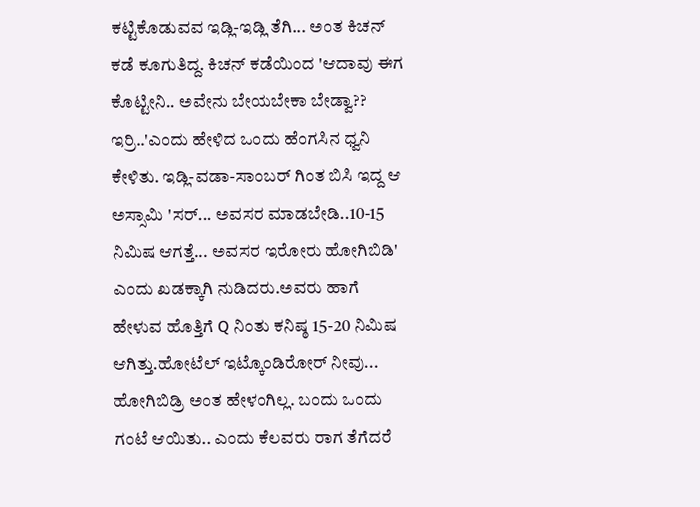ಕಟ್ಟಿಕೊಡುವವ ಇಡ್ಲಿ-ಇಡ್ಲಿ ತೆಗಿ... ಅಂತ ಕಿಚನ್ ಕಡೆ ಕೂಗುತಿದ್ದ. ಕಿಚನ್ ಕಡೆಯಿಂದ 'ಆದಾವು ಈಗ ಕೊಟ್ಟೀನಿ.. ಅವೇನು ಬೇಯಬೇಕಾ ಬೇಡ್ವಾ?? ಇರ್ರಿ..'ಎಂದು ಹೇಳಿದ ಒಂದು ಹೆಂಗಸಿನ ಧ್ವನಿ ಕೇಳಿತು. ಇಡ್ಲಿ-ವಡಾ-ಸಾಂಬರ್ ಗಿಂತ ಬಿಸಿ ಇದ್ದ ಆ ಅಸ್ಸಾಮಿ 'ಸರ್... ಅವಸರ ಮಾಡಬೇಡಿ..10-15 ನಿಮಿಷ ಆಗತ್ತೆ... ಅವಸರ ಇರೋರು ಹೋಗಿಬಿಡಿ' ಎಂದು ಖಡಕ್ಕಾಗಿ ನುಡಿದರು.ಅವರು ಹಾಗೆ ಹೇಳುವ ಹೊತ್ತಿಗೆ Q ನಿಂತು ಕನಿಷ್ಠ 15-20 ನಿಮಿಷ ಆಗಿತ್ತು.ಹೋಟೆಲ್ ಇಟ್ಕೊಂಡಿರೋರ್ ನೀವು... ಹೋಗಿಬಿಡ್ರಿ ಅಂತ ಹೇಳಂಗಿಲ್ಲ. ಬಂದು ಒಂದು ಗಂಟೆ ಆಯಿತು.. ಎಂದು ಕೆಲವರು ರಾಗ ತೆಗೆದರೆ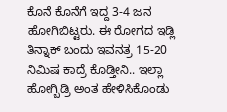ಕೊನೆ ಕೊನೆಗೆ ಇದ್ದ 3-4 ಜನ ಹೋಗಿಬಿಟ್ಟರು. ಈ ರೋಗದ ಇಡ್ಲಿ ತಿನ್ನಾಕ್ ಬಂದು ಇವನತ್ರ 15-20 ನಿಮಿಷ ಕಾದ್ರೆ ಕೊಡ್ತೀನಿ.. ಇಲ್ಲಾ ಹೋಗ್ಬಿಡ್ರಿ ಅಂತ ಹೇಳಿಸಿಕೊಂಡು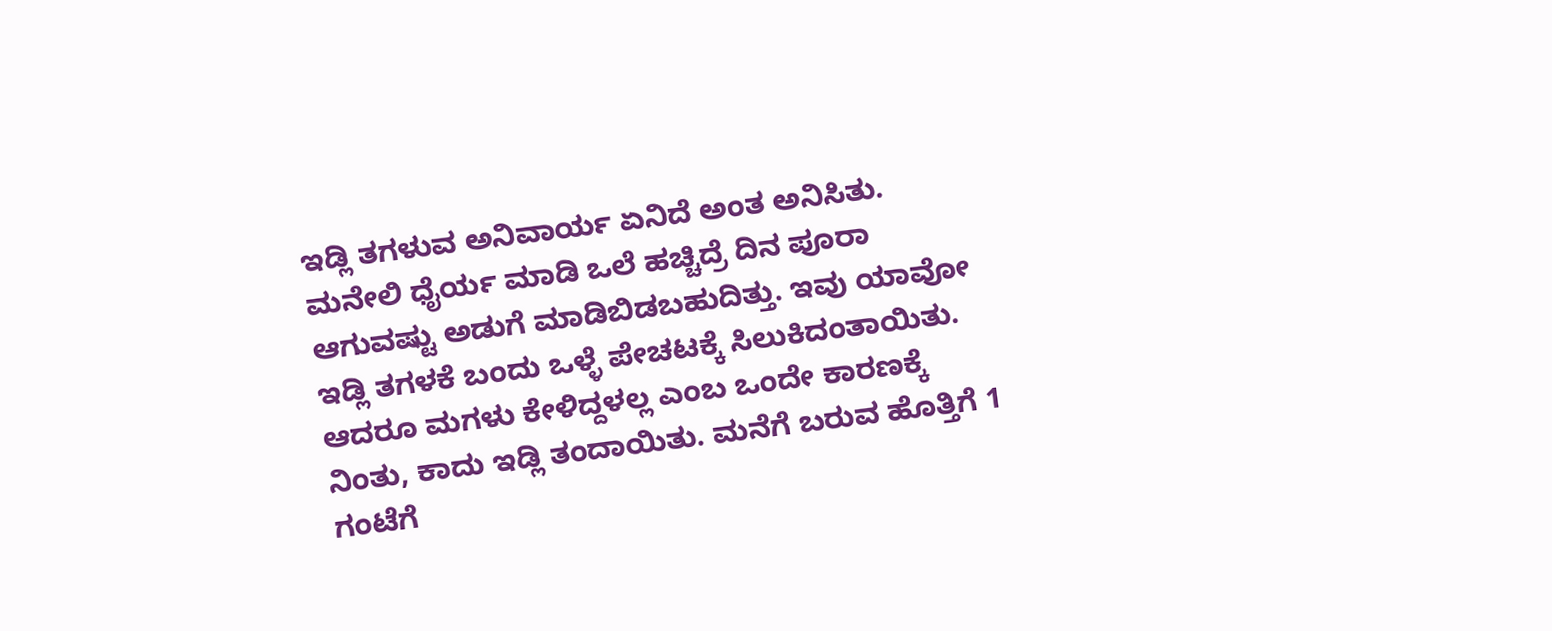ಇಡ್ಲಿ ತಗಳುವ ಅನಿವಾರ್ಯ ಏನಿದೆ ಅಂತ ಅನಿಸಿತು. ಮನೇಲಿ ಧೈರ್ಯ ಮಾಡಿ ಒಲೆ ಹಚ್ಚಿದ್ರೆ ದಿನ ಪೂರಾ ಆಗುವಷ್ಟು ಅಡುಗೆ ಮಾಡಿಬಿಡಬಹುದಿತ್ತು. ಇವು ಯಾವೋ ಇಡ್ಲಿ ತಗಳಕೆ ಬಂದು ಒಳ್ಳೆ ಪೇಚಟಕ್ಕೆ ಸಿಲುಕಿದಂತಾಯಿತು. ಆದರೂ ಮಗಳು ಕೇಳಿದ್ದಳಲ್ಲ ಎಂಬ ಒಂದೇ ಕಾರಣಕ್ಕೆ ನಿಂತು, ಕಾದು ಇಡ್ಲಿ ತಂದಾಯಿತು. ಮನೆಗೆ ಬರುವ ಹೊತ್ತಿಗೆ 1 ಗಂಟೆಗೆ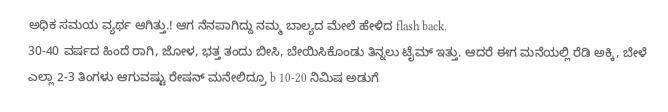ಅಧಿಕ ಸಮಯ ವ್ಯರ್ಥ ಆಗಿತ್ತು.! ಆಗ ನೆನಪಾಗಿದ್ದು ನಮ್ಮ ಬಾಲ್ಯದ ಮೇಲೆ ಹೇಳಿದ flash back.
30-40 ವರ್ಷದ ಹಿಂದೆ ರಾಗಿ, ಜೋಳ, ಭತ್ತ ತಂದು ಬೀಸಿ, ಬೇಯಿಸಿಕೊಂಡು ತಿನ್ನಲು ಟೈಮ್ ಇತ್ತು. ಆದರೆ ಈಗ ಮನೆಯಲ್ಲಿ ರೆಡಿ ಅಕ್ಕಿ, ಬೇಳೆ ಎಲ್ಲಾ 2-3 ತಿಂಗಳು ಆಗುವಷ್ಟು ರೇಷನ್ ಮನೇಲಿದ್ರೂ b 10-20 ನಿಮಿಷ ಅಡುಗೆ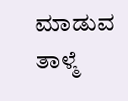ಮಾಡುವ ತಾಳ್ಮೆ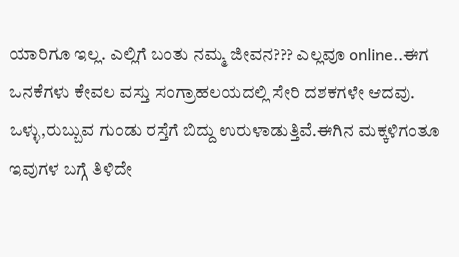ಯಾರಿಗೂ ಇಲ್ಲ. ಎಲ್ಲಿಗೆ ಬಂತು ನಮ್ಮ ಜೀವನ??? ಎಲ್ಲವೂ online..ಈಗ ಒನಕೆಗಳು ಕೇವಲ ವಸ್ತು ಸಂಗ್ರಾಹಲಯದಲ್ಲಿ ಸೇರಿ ದಶಕಗಳೇ ಆದವು. ಒಳ್ಳು,ರುಬ್ಬುವ ಗುಂಡು ರಸ್ತೆಗೆ ಬಿದ್ದು ಉರುಳಾಡುತ್ತಿವೆ.ಈಗಿನ ಮಕ್ಕಳಿಗಂತೂ ಇವುಗಳ ಬಗ್ಗೆ ತಿಳಿದೇ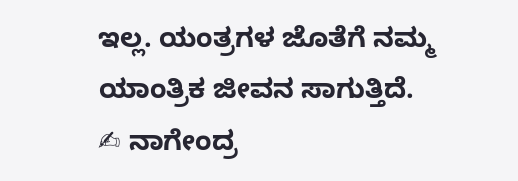ಇಲ್ಲ. ಯಂತ್ರಗಳ ಜೊತೆಗೆ ನಮ್ಮ ಯಾಂತ್ರಿಕ ಜೀವನ ಸಾಗುತ್ತಿದೆ.
✍ ನಾಗೇಂದ್ರ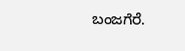ಬಂಜಗೆರೆ.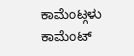ಕಾಮೆಂಟ್ಗಳು
ಕಾಮೆಂಟ್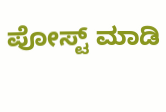ಪೋಸ್ಟ್ ಮಾಡಿ